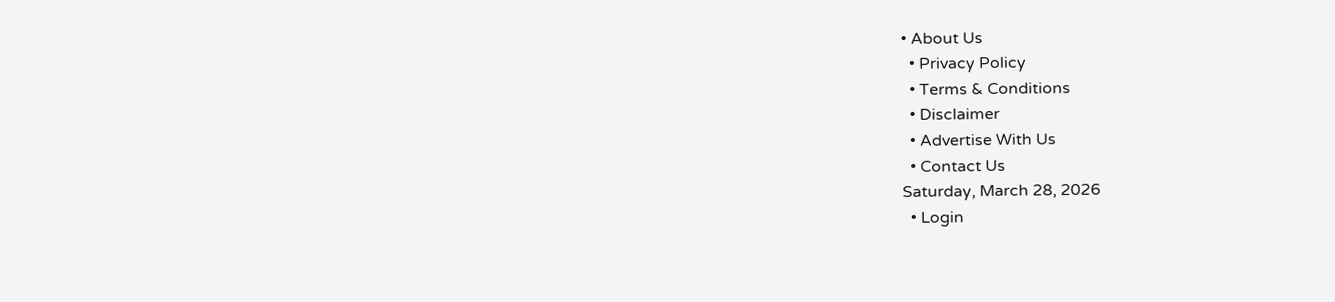• About Us
  • Privacy Policy
  • Terms & Conditions
  • Disclaimer
  • Advertise With Us
  • Contact Us
Saturday, March 28, 2026
  • Login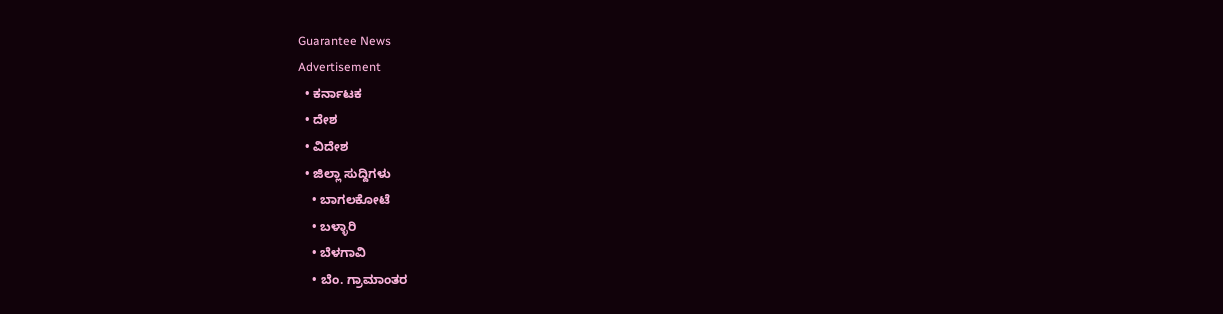Guarantee News
Advertisement
  • ಕರ್ನಾಟಕ
  • ದೇಶ
  • ವಿದೇಶ
  • ಜಿಲ್ಲಾ ಸುದ್ದಿಗಳು
    • ಬಾಗಲಕೋಟೆ
    • ಬಳ್ಳಾರಿ
    • ಬೆಳಗಾವಿ
    • ಬೆಂ. ಗ್ರಾಮಾಂತರ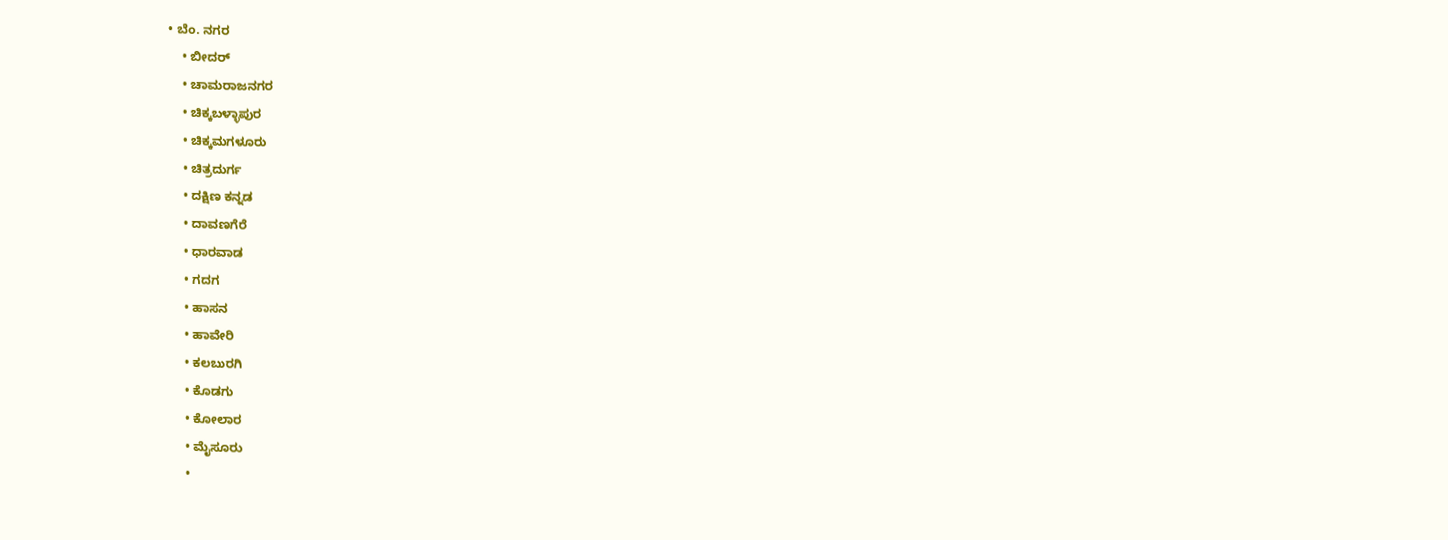• ಬೆಂ. ನಗರ
    • ಬೀದರ್
    • ಚಾಮರಾಜನಗರ
    • ಚಿಕ್ಕಬಳ್ಳಾಪುರ
    • ಚಿಕ್ಕಮಗಳೂರು
    • ಚಿತ್ರದುರ್ಗ
    • ದಕ್ಷಿಣ ಕನ್ನಡ
    • ದಾವಣಗೆರೆ
    • ಧಾರವಾಡ
    • ಗದಗ
    • ಹಾಸನ
    • ಹಾವೇರಿ
    • ಕಲಬುರಗಿ
    • ಕೊಡಗು
    • ಕೋಲಾರ
    • ಮೈಸೂರು
    •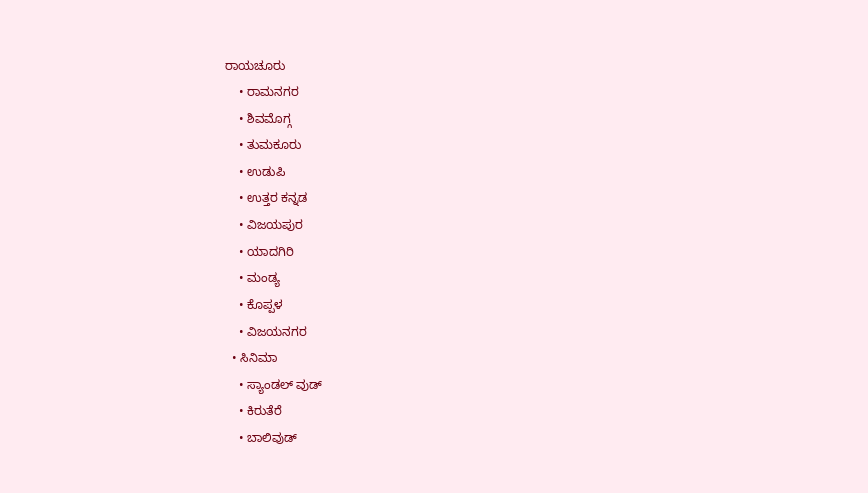ರಾಯಚೂರು
    • ರಾಮನಗರ
    • ಶಿವಮೊಗ್ಗ
    • ತುಮಕೂರು
    • ಉಡುಪಿ
    • ಉತ್ತರ ಕನ್ನಡ
    • ವಿಜಯಪುರ
    • ಯಾದಗಿರಿ
    • ಮಂಡ್ಯ
    • ಕೊಪ್ಪಳ
    • ವಿಜಯನಗರ
  • ಸಿನಿಮಾ
    • ಸ್ಯಾಂಡಲ್ ವುಡ್
    • ಕಿರುತೆರೆ
    • ಬಾಲಿವುಡ್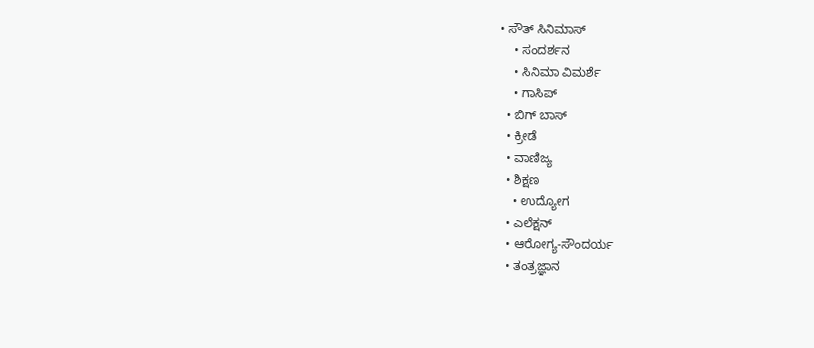• ಸೌತ್ ಸಿನಿಮಾಸ್
    • ಸಂದರ್ಶನ
    • ಸಿನಿಮಾ ವಿಮರ್ಶೆ
    • ಗಾಸಿಪ್
  • ಬಿಗ್ ಬಾಸ್
  • ಕ್ರೀಡೆ
  • ವಾಣಿಜ್ಯ
  • ಶಿಕ್ಷಣ
    • ಉದ್ಯೋಗ
  • ಎಲೆಕ್ಷನ್
  • ಆರೋಗ್ಯ-ಸೌಂದರ್ಯ
  • ತಂತ್ರಜ್ಞಾನ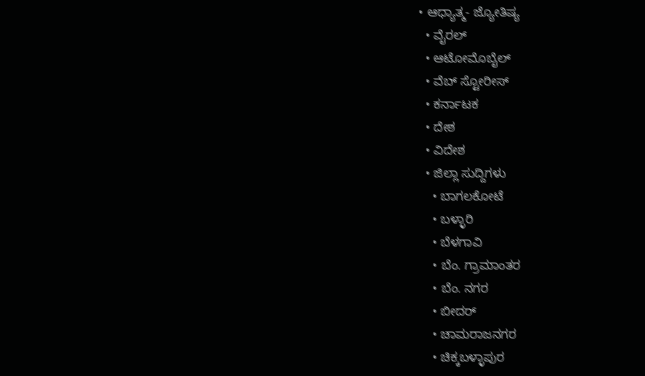• ಆಧ್ಯಾತ್ಮ- ಜ್ಯೋತಿಷ್ಯ
  • ವೈರಲ್
  • ಆಟೋಮೊಬೈಲ್
  • ವೆಬ್ ಸ್ಟೋರೀಸ್
  • ಕರ್ನಾಟಕ
  • ದೇಶ
  • ವಿದೇಶ
  • ಜಿಲ್ಲಾ ಸುದ್ದಿಗಳು
    • ಬಾಗಲಕೋಟೆ
    • ಬಳ್ಳಾರಿ
    • ಬೆಳಗಾವಿ
    • ಬೆಂ. ಗ್ರಾಮಾಂತರ
    • ಬೆಂ. ನಗರ
    • ಬೀದರ್
    • ಚಾಮರಾಜನಗರ
    • ಚಿಕ್ಕಬಳ್ಳಾಪುರ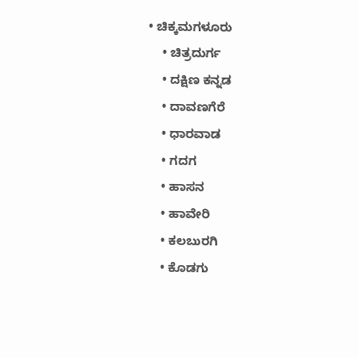• ಚಿಕ್ಕಮಗಳೂರು
    • ಚಿತ್ರದುರ್ಗ
    • ದಕ್ಷಿಣ ಕನ್ನಡ
    • ದಾವಣಗೆರೆ
    • ಧಾರವಾಡ
    • ಗದಗ
    • ಹಾಸನ
    • ಹಾವೇರಿ
    • ಕಲಬುರಗಿ
    • ಕೊಡಗು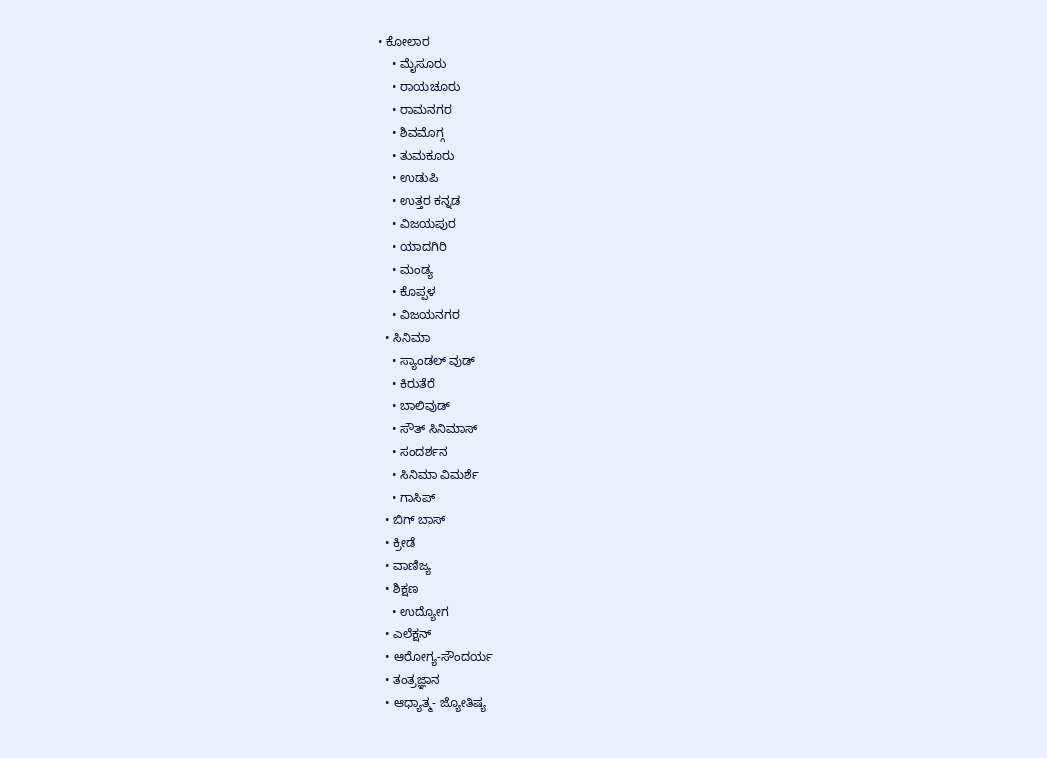• ಕೋಲಾರ
    • ಮೈಸೂರು
    • ರಾಯಚೂರು
    • ರಾಮನಗರ
    • ಶಿವಮೊಗ್ಗ
    • ತುಮಕೂರು
    • ಉಡುಪಿ
    • ಉತ್ತರ ಕನ್ನಡ
    • ವಿಜಯಪುರ
    • ಯಾದಗಿರಿ
    • ಮಂಡ್ಯ
    • ಕೊಪ್ಪಳ
    • ವಿಜಯನಗರ
  • ಸಿನಿಮಾ
    • ಸ್ಯಾಂಡಲ್ ವುಡ್
    • ಕಿರುತೆರೆ
    • ಬಾಲಿವುಡ್
    • ಸೌತ್ ಸಿನಿಮಾಸ್
    • ಸಂದರ್ಶನ
    • ಸಿನಿಮಾ ವಿಮರ್ಶೆ
    • ಗಾಸಿಪ್
  • ಬಿಗ್ ಬಾಸ್
  • ಕ್ರೀಡೆ
  • ವಾಣಿಜ್ಯ
  • ಶಿಕ್ಷಣ
    • ಉದ್ಯೋಗ
  • ಎಲೆಕ್ಷನ್
  • ಆರೋಗ್ಯ-ಸೌಂದರ್ಯ
  • ತಂತ್ರಜ್ಞಾನ
  • ಆಧ್ಯಾತ್ಮ- ಜ್ಯೋತಿಷ್ಯ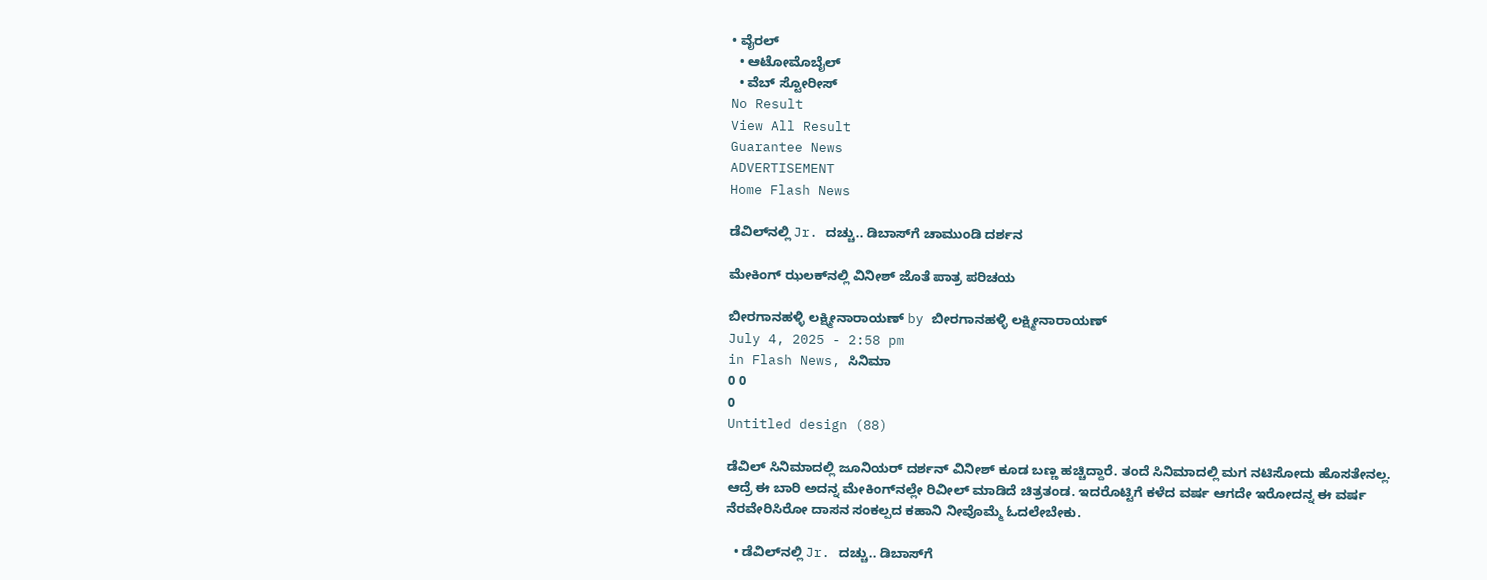• ವೈರಲ್
  • ಆಟೋಮೊಬೈಲ್
  • ವೆಬ್ ಸ್ಟೋರೀಸ್
No Result
View All Result
Guarantee News
ADVERTISEMENT
Home Flash News

ಡೆವಿಲ್‌‌ನಲ್ಲಿ Jr. ದಚ್ಚು.. ಡಿಬಾಸ್‌ಗೆ ಚಾಮುಂಡಿ ದರ್ಶನ

ಮೇಕಿಂಗ್‌ ಝಲಕ್‌‌ನಲ್ಲಿ ವಿನೀಶ್ ಜೊತೆ ಪಾತ್ರ ಪರಿಚಯ

ಬೀರಗಾನಹಳ್ಳಿ ಲಕ್ಷ್ಮೀನಾರಾಯಣ್ by ಬೀರಗಾನಹಳ್ಳಿ ಲಕ್ಷ್ಮೀನಾರಾಯಣ್
July 4, 2025 - 2:58 pm
in Flash News, ಸಿನಿಮಾ
0 0
0
Untitled design (88)

ಡೆವಿಲ್ ಸಿನಿಮಾದಲ್ಲಿ ಜೂನಿಯರ್ ದರ್ಶನ್ ವಿನೀಶ್ ಕೂಡ ಬಣ್ಣ ಹಚ್ಚಿದ್ದಾರೆ. ತಂದೆ ಸಿನಿಮಾದಲ್ಲಿ ಮಗ ನಟಿಸೋದು ಹೊಸತೇನಲ್ಲ. ಆದ್ರೆ ಈ ಬಾರಿ ಅದನ್ನ ಮೇಕಿಂಗ್‌ನಲ್ಲೇ ರಿವೀಲ್ ಮಾಡಿದೆ ಚಿತ್ರತಂಡ. ಇದರೊಟ್ಟಿಗೆ ಕಳೆದ ವರ್ಷ ಆಗದೇ ಇರೋದನ್ನ ಈ ವರ್ಷ ನೆರವೇರಿಸಿರೋ ದಾಸನ ಸಂಕಲ್ಪದ ಕಹಾನಿ ನೀವೊಮ್ಮೆ ಓದಲೇಬೇಕು.

  • ಡೆವಿಲ್‌‌ನಲ್ಲಿ Jr. ದಚ್ಚು.. ಡಿಬಾಸ್‌ಗೆ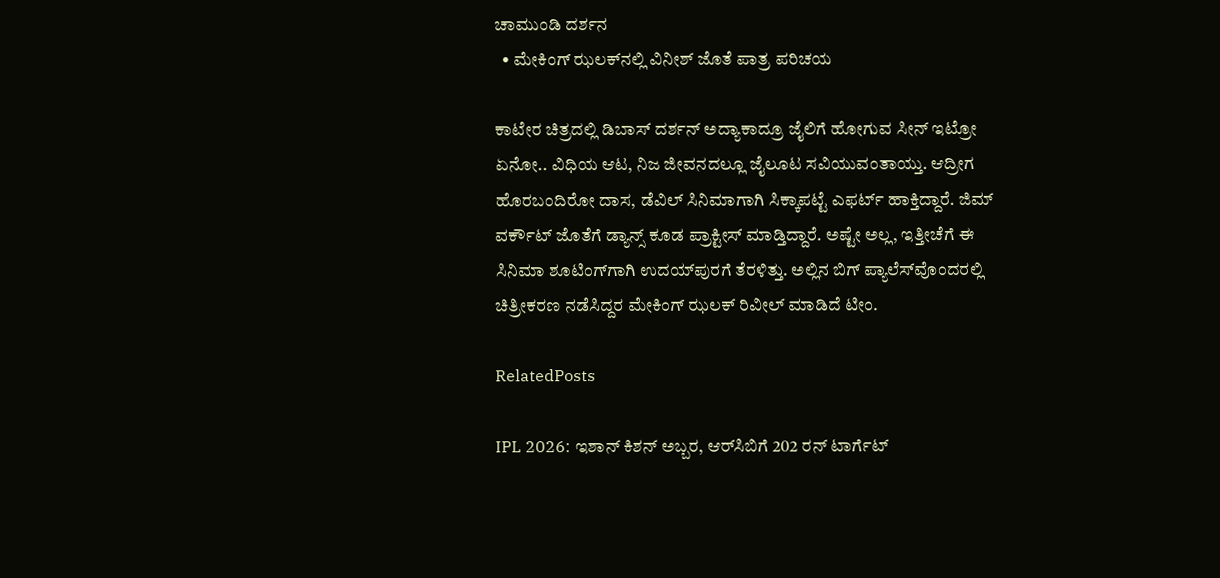ಚಾಮುಂಡಿ ದರ್ಶನ
  • ಮೇಕಿಂಗ್‌ ಝಲಕ್‌‌ನಲ್ಲಿ ವಿನೀಶ್ ಜೊತೆ ಪಾತ್ರ ಪರಿಚಯ

ಕಾಟೇರ ಚಿತ್ರದಲ್ಲಿ ಡಿಬಾಸ್ ದರ್ಶನ್ ಅದ್ಯಾಕಾದ್ರೂ ಜೈಲಿಗೆ ಹೋಗುವ ಸೀನ್ ಇಟ್ರೋ ಏನೋ.. ವಿಧಿಯ ಆಟ, ನಿಜ ಜೀವನದಲ್ಲೂ ಜೈಲೂಟ ಸವಿಯುವಂತಾಯ್ತು. ಆದ್ರೀಗ ಹೊರಬಂದಿರೋ ದಾಸ, ಡೆವಿಲ್ ಸಿನಿಮಾಗಾಗಿ ಸಿಕ್ಕಾಪಟ್ಟೆ ಎಫರ್ಟ್‌ ಹಾಕ್ತಿದ್ದಾರೆ. ಜಿಮ್ ವರ್ಕೌಟ್ ಜೊತೆಗೆ ಡ್ಯಾನ್ಸ್ ಕೂಡ ಪ್ರಾಕ್ಟೀಸ್ ಮಾಡ್ತಿದ್ದಾರೆ. ಅಷ್ಟೇ ಅಲ್ಲ, ಇತ್ತೀಚೆಗೆ ಈ ಸಿನಿಮಾ ಶೂಟಿಂಗ್‌ಗಾಗಿ ಉದಯ್‌ಪುರಗೆ ತೆರಳಿತ್ತು. ಅಲ್ಲಿನ ಬಿಗ್ ಪ್ಯಾಲೆಸ್‌ವೊಂದರಲ್ಲಿ ಚಿತ್ರೀಕರಣ ನಡೆಸಿದ್ದರ ಮೇಕಿಂಗ್ ಝಲಕ್ ರಿವೀಲ್ ಮಾಡಿದೆ ಟೀಂ.

RelatedPosts

IPL 2026: ಇಶಾನ್ ಕಿಶನ್ ಅಬ್ಬರ, ಆರ್‌ಸಿಬಿಗೆ 202 ರನ್ ಟಾರ್ಗೆಟ್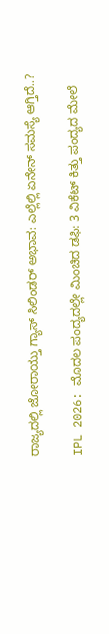ರಾಜ್ಯದಲ್ಲಿ ಜೋರಾಯ್ತು ಗ್ಯಾಸ್ ಸಿಲಿಂಡರ್ ಅಭಾವ: ಎಲ್ಲೆಲ್ಲಿ ಏನೇನ್‌ ಸಮಸ್ಯೆ ಆಗ್ತಿದೆ..?

IPL 2026: ಮೊದಲ ಪಂದ್ಯದಲ್ಲೇ ಮಿಂಚಿದ ಡಫಿ: 3 ವಿಕೆಟ್ ಕಿತ್ತು ಪಂದ್ಯದ ಮೇಲೆ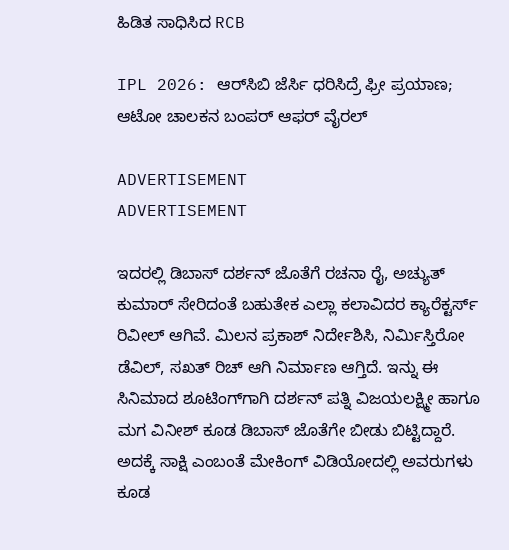ಹಿಡಿತ ಸಾಧಿಸಿದ RCB

IPL 2026: ಆರ್‌ಸಿಬಿ ಜೆರ್ಸಿ ಧರಿಸಿದ್ರೆ ಫ್ರೀ ಪ್ರಯಾಣ; ಆಟೋ ಚಾಲಕನ ಬಂಪರ್ ಆಫರ್ ವೈರಲ್

ADVERTISEMENT
ADVERTISEMENT

ಇದರಲ್ಲಿ ಡಿಬಾಸ್ ದರ್ಶನ್ ಜೊತೆಗೆ ರಚನಾ ರೈ, ಅಚ್ಯುತ್ ಕುಮಾರ್ ಸೇರಿದಂತೆ ಬಹುತೇಕ ಎಲ್ಲಾ ಕಲಾವಿದರ ಕ್ಯಾರೆಕ್ಟರ್ಸ್‌ ರಿವೀಲ್ ಆಗಿವೆ. ಮಿಲನ ಪ್ರಕಾಶ್ ನಿರ್ದೇಶಿಸಿ, ನಿರ್ಮಿಸ್ತಿರೋ ಡೆವಿಲ್, ಸಖತ್ ರಿಚ್ ಆಗಿ ನಿರ್ಮಾಣ ಆಗ್ತಿದೆ. ಇನ್ನು ಈ ಸಿನಿಮಾದ ಶೂಟಿಂಗ್‌ಗಾಗಿ ದರ್ಶನ್ ಪತ್ನಿ ವಿಜಯಲಕ್ಷ್ಮೀ ಹಾಗೂ ಮಗ ವಿನೀಶ್ ಕೂಡ ಡಿಬಾಸ್ ಜೊತೆಗೇ ಬೀಡು ಬಿಟ್ಟಿದ್ದಾರೆ. ಅದಕ್ಕೆ ಸಾಕ್ಷಿ ಎಂಬಂತೆ ಮೇಕಿಂಗ್ ವಿಡಿಯೋದಲ್ಲಿ ಅವರುಗಳು ಕೂಡ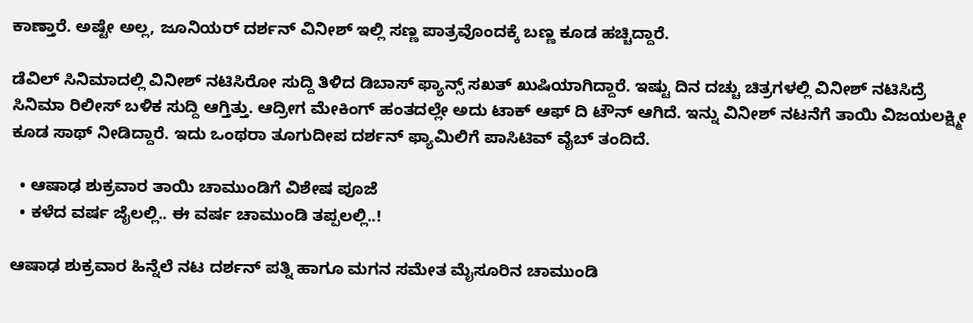ಕಾಣ್ತಾರೆ. ಅಷ್ಟೇ ಅಲ್ಲ, ಜೂನಿಯರ್ ದರ್ಶನ್ ವಿನೀಶ್ ಇಲ್ಲಿ ಸಣ್ಣ ಪಾತ್ರವೊಂದಕ್ಕೆ ಬಣ್ಣ ಕೂಡ ಹಚ್ಚಿದ್ದಾರೆ.

ಡೆವಿಲ್ ಸಿನಿಮಾದಲ್ಲಿ ವಿನೀಶ್ ನಟಿಸಿರೋ ಸುದ್ದಿ ತಿಳಿದ ಡಿಬಾಸ್ ಫ್ಯಾನ್ಸ್ ಸಖತ್ ಖುಷಿಯಾಗಿದ್ದಾರೆ. ಇಷ್ಟು ದಿನ ದಚ್ಚು ಚಿತ್ರಗಳಲ್ಲಿ ವಿನೀಶ್ ನಟಿಸಿದ್ರೆ ಸಿನಿಮಾ ರಿಲೀಸ್ ಬಳಿಕ ಸುದ್ದಿ ಆಗ್ತಿತ್ತು. ಆದ್ರೀಗ ಮೇಕಿಂಗ್ ಹಂತದಲ್ಲೇ ಅದು ಟಾಕ್ ಆಫ್ ದಿ ಟೌನ್ ಆಗಿದೆ. ಇನ್ನು ವಿನೀಶ್ ನಟನೆಗೆ ತಾಯಿ ವಿಜಯಲಕ್ಷ್ಮೀ ಕೂಡ ಸಾಥ್ ನೀಡಿದ್ದಾರೆ. ಇದು ಒಂಥರಾ ತೂಗುದೀಪ ದರ್ಶನ್ ಫ್ಯಾಮಿಲಿಗೆ ಪಾಸಿಟಿವ್ ವೈಬ್ ತಂದಿದೆ.

  • ಆಷಾಢ ಶುಕ್ರವಾರ ತಾಯಿ ಚಾಮುಂಡಿಗೆ ವಿಶೇಷ ಪೂಜೆ
  • ಕಳೆದ ವರ್ಷ ಜೈಲಲ್ಲಿ.. ಈ ವರ್ಷ ಚಾಮುಂಡಿ ತಪ್ಪಲಲ್ಲಿ..!

ಆಷಾಢ ಶುಕ್ರವಾರ ಹಿನ್ನೆಲೆ ನಟ ದರ್ಶನ್ ಪತ್ನಿ ಹಾಗೂ ಮಗನ ಸಮೇತ ಮೈಸೂರಿನ ಚಾಮುಂಡಿ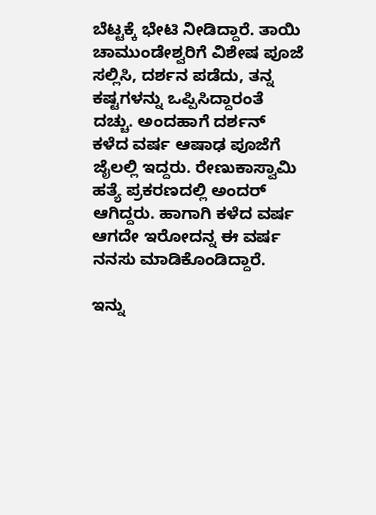ಬೆಟ್ಟಕ್ಕೆ ಭೇಟಿ ನೀಡಿದ್ದಾರೆ. ತಾಯಿ ಚಾಮುಂಡೇಶ್ವರಿಗೆ ವಿಶೇಷ ಪೂಜೆ ಸಲ್ಲಿಸಿ, ದರ್ಶನ ಪಡೆದು, ತನ್ನ ಕಷ್ಟಗಳನ್ನು ಒಪ್ಪಿಸಿದ್ದಾರಂತೆ ದಚ್ಚು. ಅಂದಹಾಗೆ ದರ್ಶನ್ ಕಳೆದ ವರ್ಷ ಆಷಾಢ ಪೂಜೆಗೆ ಜೈಲಲ್ಲಿ ಇದ್ದರು. ರೇಣುಕಾಸ್ವಾಮಿ ಹತ್ಯೆ ಪ್ರಕರಣದಲ್ಲಿ ಅಂದರ್ ಆಗಿದ್ದರು. ಹಾಗಾಗಿ ಕಳೆದ ವರ್ಷ ಆಗದೇ ಇರೋದನ್ನ ಈ ವರ್ಷ ನನಸು ಮಾಡಿಕೊಂಡಿದ್ದಾರೆ.

ಇನ್ನು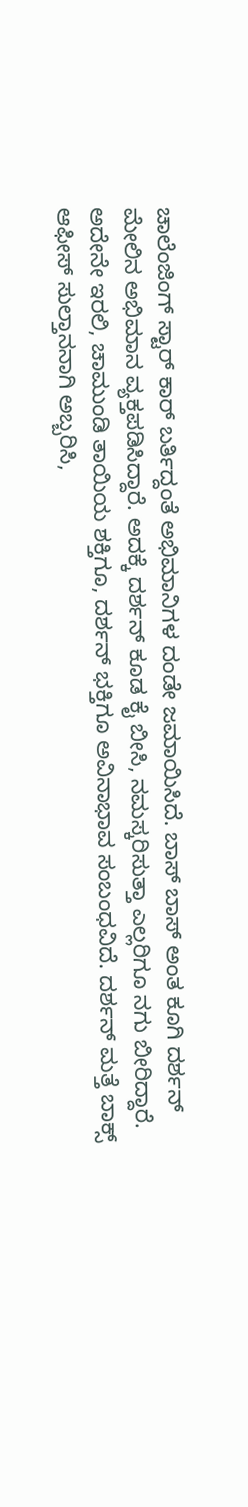ಚಾಲೆಂಜಿಂಗ್ ಸ್ಟಾರ್ ಕಾರ್ ಬರ್ತಿದ್ದಂತೆ ಅಭಿಮಾನಿಗಳ ದಂಡೇ ಜಮಾಯಿಸಿದೆ. ಬಾಸ್ ಬಾಸ್ ಅಂತ ಕೂಗಿ ದರ್ಶನ್ ಮೇಲಿನ ಅಭಿಮಾನ ವ್ಯಕ್ತಪಡಿಸಿದ್ದಾರೆ. ಅದಕ್ಕೆ ದರ್ಶನ್ ಕೂಡ ಕೈ ಬೀಸಿ, ನಮಸ್ಕರಿಸುತ್ತಾ ಎಲ್ಲರಿಗೂ ನಗು ಬೀರಿದ್ದಾರೆ. ಅದೇನೇ ಇರಲಿ, ಚಾಮುಂಡಿ ತಾಯಿಯ ಶಕ್ತಿಗೂ, ದರ್ಶನ್ ಭಕ್ತಿಗೂ ಅವಿನಾಭಾವ ಸಂಬಂಧವಿದೆ. ದರ್ಶನ್ ಮತ್ತೆ ಬಾಕ್ಸ್ ಆಫೀಸ್ ಸುಲ್ತಾನನಾಗಿ ಅಬ್ಬರಿಸಿ,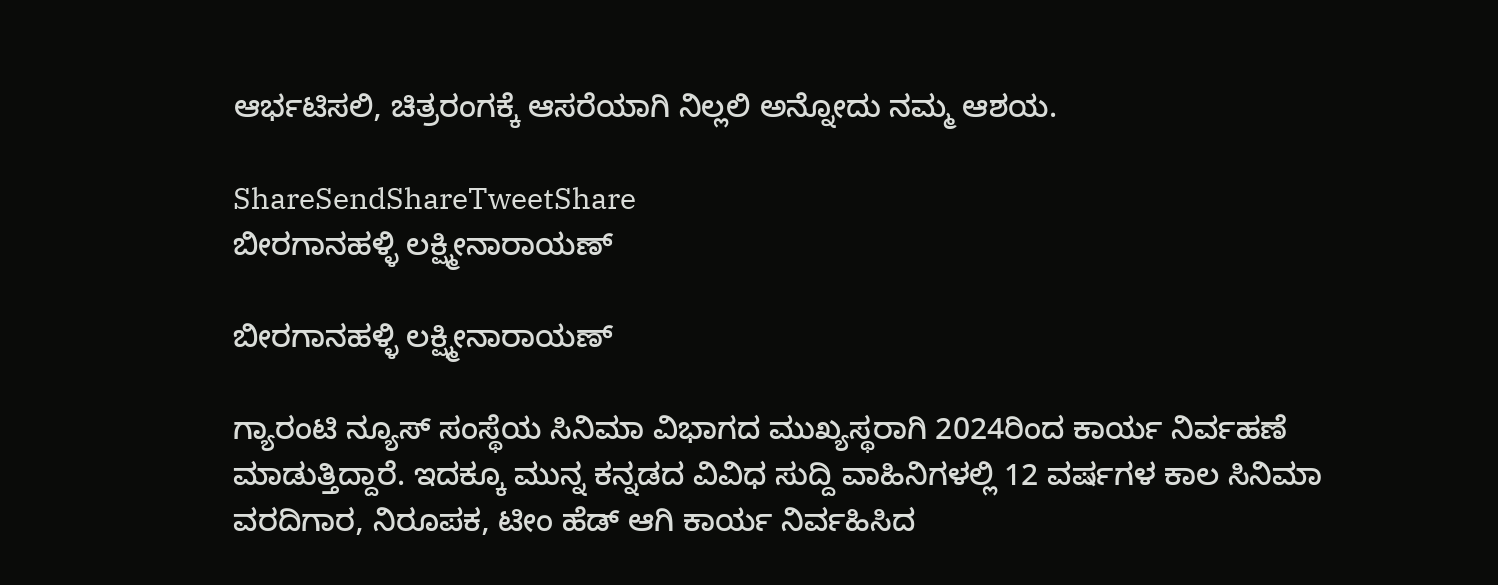ಆರ್ಭಟಿಸಲಿ, ಚಿತ್ರರಂಗಕ್ಕೆ ಆಸರೆಯಾಗಿ ನಿಲ್ಲಲಿ ಅನ್ನೋದು ನಮ್ಮ ಆಶಯ.

ShareSendShareTweetShare
ಬೀರಗಾನಹಳ್ಳಿ ಲಕ್ಷ್ಮೀನಾರಾಯಣ್

ಬೀರಗಾನಹಳ್ಳಿ ಲಕ್ಷ್ಮೀನಾರಾಯಣ್

ಗ್ಯಾರಂಟಿ ನ್ಯೂಸ್ ಸಂಸ್ಥೆಯ ಸಿನಿಮಾ ವಿಭಾಗದ ಮುಖ್ಯಸ್ಥರಾಗಿ 2024ರಿಂದ ಕಾರ್ಯ ನಿರ್ವಹಣೆ ಮಾಡುತ್ತಿದ್ದಾರೆ. ಇದಕ್ಕೂ ಮುನ್ನ ಕನ್ನಡದ ವಿವಿಧ ಸುದ್ದಿ ವಾಹಿನಿಗಳಲ್ಲಿ 12 ವರ್ಷಗಳ ಕಾಲ ಸಿನಿಮಾ ವರದಿಗಾರ, ನಿರೂಪಕ, ಟೀಂ ಹೆಡ್ ಆಗಿ ಕಾರ್ಯ ನಿರ್ವಹಿಸಿದ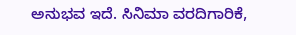ಅನುಭವ ಇದೆ. ಸಿನಿಮಾ ವರದಿಗಾರಿಕೆ,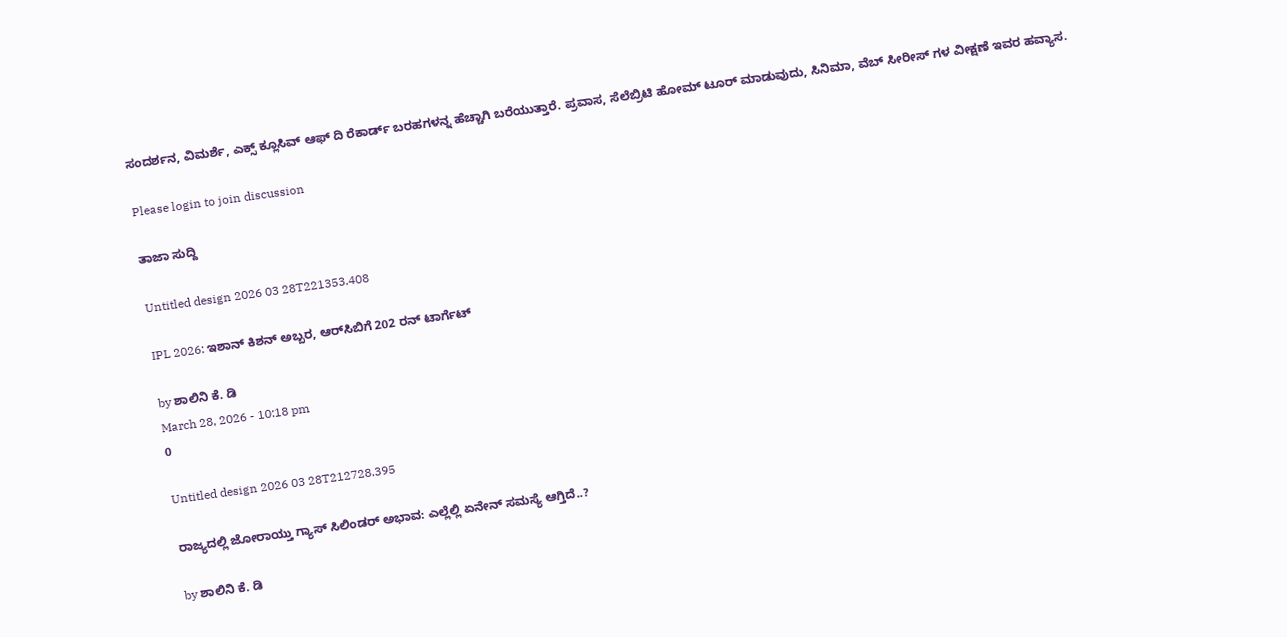ಸಂದರ್ಶನ, ವಿಮರ್ಶೆ, ಎಕ್ಸ್ ಕ್ಲೂಸಿವ್ ಆಫ್ ದಿ ರೆಕಾರ್ಡ್ ಬರಹಗಳನ್ನ ಹೆಚ್ಚಾಗಿ ಬರೆಯುತ್ತಾರೆ. ಪ್ರವಾಸ, ಸೆಲೆಬ್ರಿಟಿ ಹೋಮ್ ಟೂರ್ ಮಾಡುವುದು, ಸಿನಿಮಾ, ವೆಬ್ ಸೀರೀಸ್ ಗಳ ವೀಕ್ಷಣೆ ಇವರ ಹವ್ಯಾಸ.

Please login to join discussion

ತಾಜಾ ಸುದ್ದಿ

Untitled design 2026 03 28T221353.408

IPL 2026: ಇಶಾನ್ ಕಿಶನ್ ಅಬ್ಬರ, ಆರ್‌ಸಿಬಿಗೆ 202 ರನ್ ಟಾರ್ಗೆಟ್

by ಶಾಲಿನಿ ಕೆ. ಡಿ
March 28, 2026 - 10:18 pm
0

Untitled design 2026 03 28T212728.395

ರಾಜ್ಯದಲ್ಲಿ ಜೋರಾಯ್ತು ಗ್ಯಾಸ್ ಸಿಲಿಂಡರ್ ಅಭಾವ: ಎಲ್ಲೆಲ್ಲಿ ಏನೇನ್‌ ಸಮಸ್ಯೆ ಆಗ್ತಿದೆ..?

by ಶಾಲಿನಿ ಕೆ. ಡಿ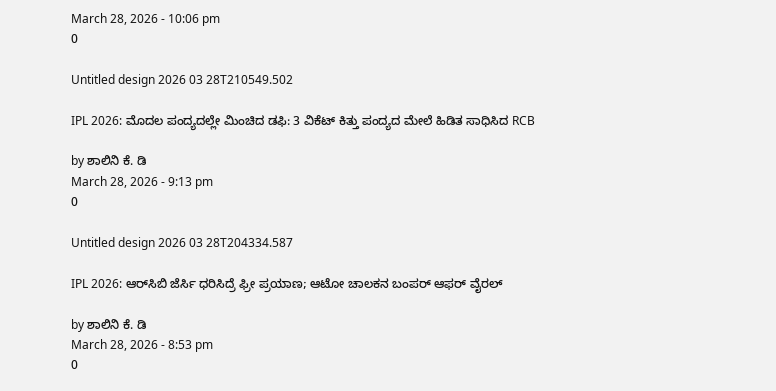March 28, 2026 - 10:06 pm
0

Untitled design 2026 03 28T210549.502

IPL 2026: ಮೊದಲ ಪಂದ್ಯದಲ್ಲೇ ಮಿಂಚಿದ ಡಫಿ: 3 ವಿಕೆಟ್ ಕಿತ್ತು ಪಂದ್ಯದ ಮೇಲೆ ಹಿಡಿತ ಸಾಧಿಸಿದ RCB

by ಶಾಲಿನಿ ಕೆ. ಡಿ
March 28, 2026 - 9:13 pm
0

Untitled design 2026 03 28T204334.587

IPL 2026: ಆರ್‌ಸಿಬಿ ಜೆರ್ಸಿ ಧರಿಸಿದ್ರೆ ಫ್ರೀ ಪ್ರಯಾಣ; ಆಟೋ ಚಾಲಕನ ಬಂಪರ್ ಆಫರ್ ವೈರಲ್

by ಶಾಲಿನಿ ಕೆ. ಡಿ
March 28, 2026 - 8:53 pm
0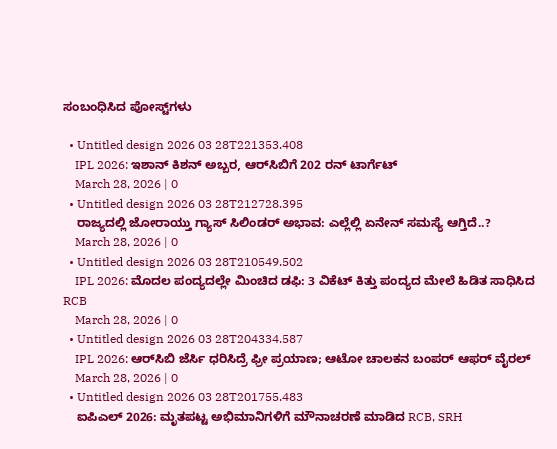ಸಂಬಂಧಿಸಿದ ಪೋಸ್ಟ್‌ಗಳು

  • Untitled design 2026 03 28T221353.408
    IPL 2026: ಇಶಾನ್ ಕಿಶನ್ ಅಬ್ಬರ, ಆರ್‌ಸಿಬಿಗೆ 202 ರನ್ ಟಾರ್ಗೆಟ್
    March 28, 2026 | 0
  • Untitled design 2026 03 28T212728.395
    ರಾಜ್ಯದಲ್ಲಿ ಜೋರಾಯ್ತು ಗ್ಯಾಸ್ ಸಿಲಿಂಡರ್ ಅಭಾವ: ಎಲ್ಲೆಲ್ಲಿ ಏನೇನ್‌ ಸಮಸ್ಯೆ ಆಗ್ತಿದೆ..?
    March 28, 2026 | 0
  • Untitled design 2026 03 28T210549.502
    IPL 2026: ಮೊದಲ ಪಂದ್ಯದಲ್ಲೇ ಮಿಂಚಿದ ಡಫಿ: 3 ವಿಕೆಟ್ ಕಿತ್ತು ಪಂದ್ಯದ ಮೇಲೆ ಹಿಡಿತ ಸಾಧಿಸಿದ RCB
    March 28, 2026 | 0
  • Untitled design 2026 03 28T204334.587
    IPL 2026: ಆರ್‌ಸಿಬಿ ಜೆರ್ಸಿ ಧರಿಸಿದ್ರೆ ಫ್ರೀ ಪ್ರಯಾಣ; ಆಟೋ ಚಾಲಕನ ಬಂಪರ್ ಆಫರ್ ವೈರಲ್
    March 28, 2026 | 0
  • Untitled design 2026 03 28T201755.483
    ಐಪಿಎಲ್ 2026: ಮೃತಪಟ್ಟ ಅಭಿಮಾನಿಗಳಿಗೆ ಮೌನಾಚರಣೆ ಮಾಡಿದ RCB, SRH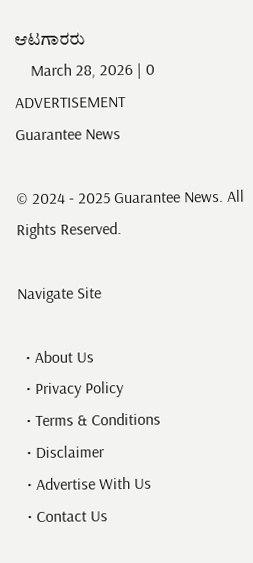ಆಟಗಾರರು
    March 28, 2026 | 0
ADVERTISEMENT
Guarantee News

© 2024 - 2025 Guarantee News. All Rights Reserved.

Navigate Site

  • About Us
  • Privacy Policy
  • Terms & Conditions
  • Disclaimer
  • Advertise With Us
  • Contact Us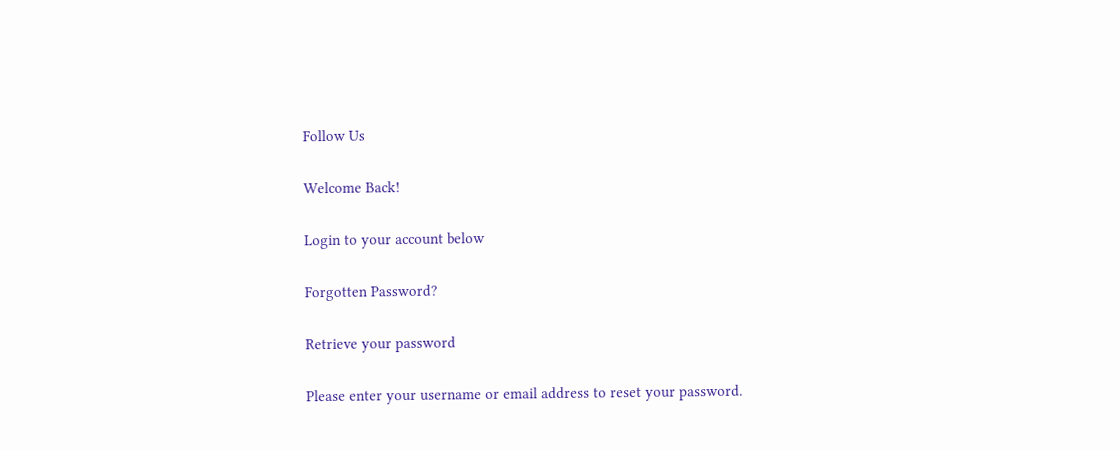Follow Us

Welcome Back!

Login to your account below

Forgotten Password?

Retrieve your password

Please enter your username or email address to reset your password.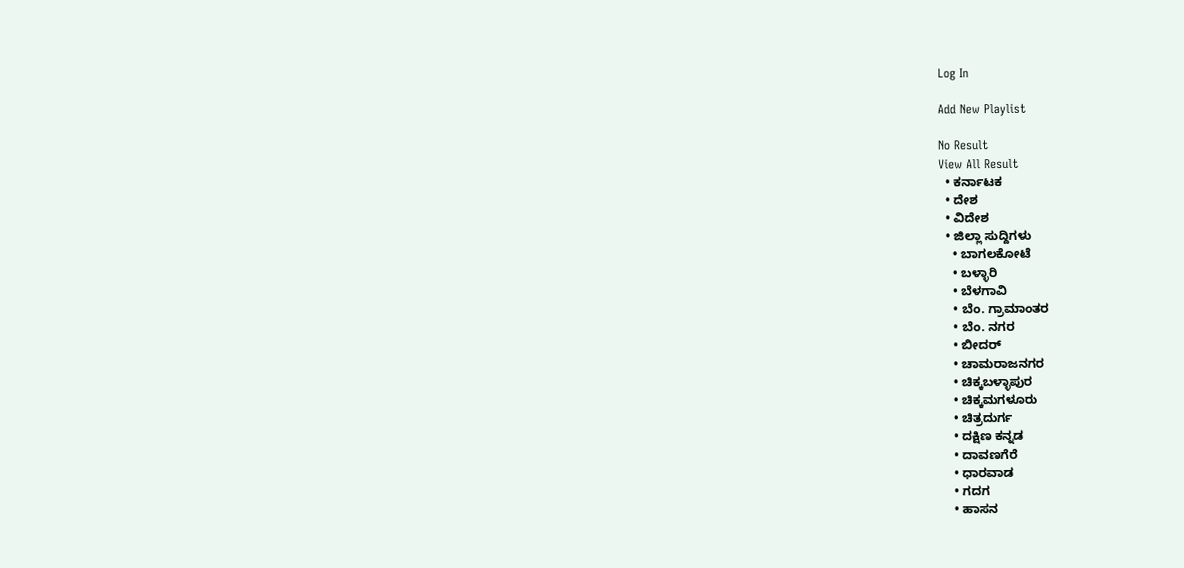Log In

Add New Playlist

No Result
View All Result
  • ಕರ್ನಾಟಕ
  • ದೇಶ
  • ವಿದೇಶ
  • ಜಿಲ್ಲಾ ಸುದ್ದಿಗಳು
    • ಬಾಗಲಕೋಟೆ
    • ಬಳ್ಳಾರಿ
    • ಬೆಳಗಾವಿ
    • ಬೆಂ. ಗ್ರಾಮಾಂತರ
    • ಬೆಂ. ನಗರ
    • ಬೀದರ್
    • ಚಾಮರಾಜನಗರ
    • ಚಿಕ್ಕಬಳ್ಳಾಪುರ
    • ಚಿಕ್ಕಮಗಳೂರು
    • ಚಿತ್ರದುರ್ಗ
    • ದಕ್ಷಿಣ ಕನ್ನಡ
    • ದಾವಣಗೆರೆ
    • ಧಾರವಾಡ
    • ಗದಗ
    • ಹಾಸನ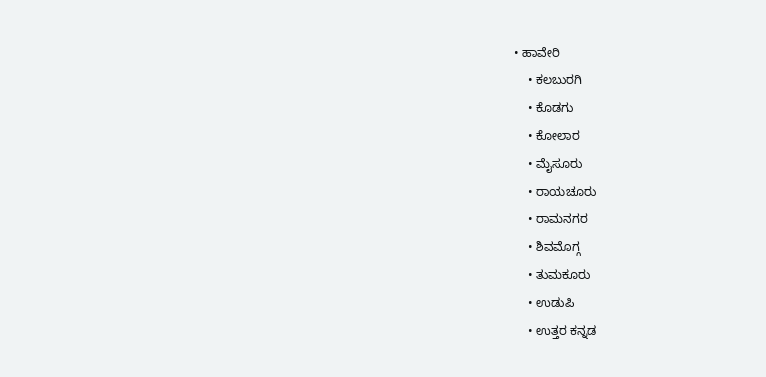• ಹಾವೇರಿ
    • ಕಲಬುರಗಿ
    • ಕೊಡಗು
    • ಕೋಲಾರ
    • ಮೈಸೂರು
    • ರಾಯಚೂರು
    • ರಾಮನಗರ
    • ಶಿವಮೊಗ್ಗ
    • ತುಮಕೂರು
    • ಉಡುಪಿ
    • ಉತ್ತರ ಕನ್ನಡ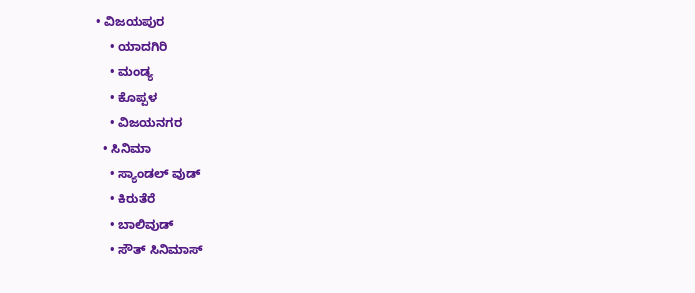• ವಿಜಯಪುರ
    • ಯಾದಗಿರಿ
    • ಮಂಡ್ಯ
    • ಕೊಪ್ಪಳ
    • ವಿಜಯನಗರ
  • ಸಿನಿಮಾ
    • ಸ್ಯಾಂಡಲ್ ವುಡ್
    • ಕಿರುತೆರೆ
    • ಬಾಲಿವುಡ್
    • ಸೌತ್ ಸಿನಿಮಾಸ್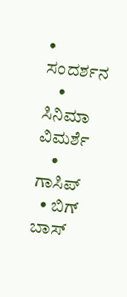• ಸಂದರ್ಶನ
    • ಸಿನಿಮಾ ವಿಮರ್ಶೆ
    • ಗಾಸಿಪ್
  • ಬಿಗ್ ಬಾಸ್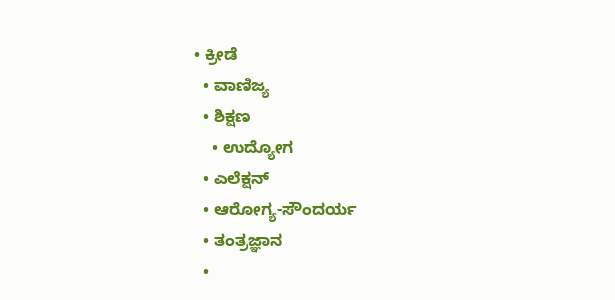• ಕ್ರೀಡೆ
  • ವಾಣಿಜ್ಯ
  • ಶಿಕ್ಷಣ
    • ಉದ್ಯೋಗ
  • ಎಲೆಕ್ಷನ್
  • ಆರೋಗ್ಯ-ಸೌಂದರ್ಯ
  • ತಂತ್ರಜ್ಞಾನ
  •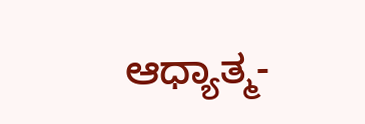ಆಧ್ಯಾತ್ಮ-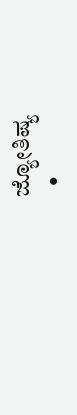ಜ್ಯೋತಿಷ್ಯ
  •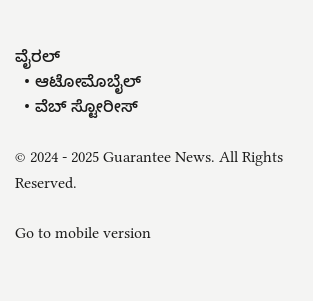ವೈರಲ್
  • ಆಟೋಮೊಬೈಲ್
  • ವೆಬ್ ಸ್ಟೋರೀಸ್

© 2024 - 2025 Guarantee News. All Rights Reserved.

Go to mobile version